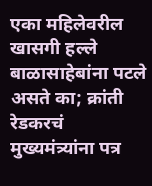एका महिलेवरील खासगी हल्ले बाळासाहेबांना पटले असते का; क्रांती रेडकरचं मुख्यमंत्र्यांना पत्र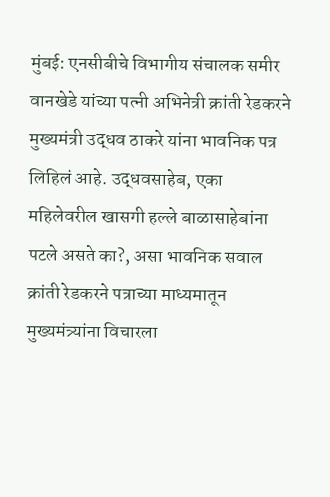मुंबई: एनसीबीचे विभागीय संचालक समीर वानखेडे यांच्या पत्नी अभिनेत्री क्रांती रेडकरने मुख्यमंत्री उद्धव ठाकरे यांना भावनिक पत्र लिहिलं आहे. उद्धवसाहेब, एका महिलेवरील खासगी हल्ले बाळासाहेबांना पटले असते का?, असा भावनिक सवाल क्रांती रेडकरने पत्राच्या माध्यमातून मुख्यमंत्र्यांना विचारला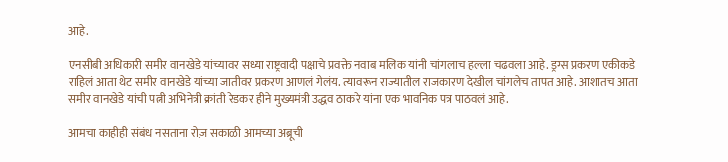आहे.

एनसीबी अधिकारी समीर वानखेडे यांच्यावर सध्या राष्ट्रवादी पक्षाचे प्रवक्ते नवाब मलिक यांनी चांगलाच हल्ला चढवला आहे. ड्रग्स प्रकरण एकीकडे राहिलं आता थेट समीर वानखेडे यांच्या जातीवर प्रकरण आणलं गेलंय. त्यावरून राज्यातील राजकारण देखील चांगलेच तापत आहे. आशातच आता समीर वानखेडे यांची पत्नी अभिनेत्री क्रांती रेडकर हीने मुख्यमंत्री उद्धव ठाकरे यांना एक भावनिक पत्र पाठवलं आहे.

आमचा काहीही संबंध नसताना रोज़ सकाळी आमच्या अब्रूची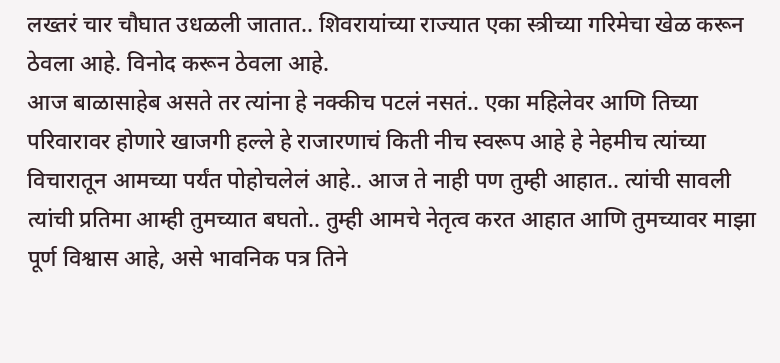लख्तरं चार चौघात उधळली जातात.. शिवरायांच्या राज्यात एका स्त्रीच्या गरिमेचा खेळ करून ठेवला आहे. विनोद करून ठेवला आहे.
आज बाळासाहेब असते तर त्यांना हे नक्कीच पटलं नसतं.. एका महिलेवर आणि तिच्या परिवारावर होणारे खाजगी हल्ले हे राजारणाचं किती नीच स्वरूप आहे हे नेहमीच त्यांच्या विचारातून आमच्या पर्यंत पोहोचलेलं आहे.. आज ते नाही पण तुम्ही आहात.. त्यांची सावली त्यांची प्रतिमा आम्ही तुमच्यात बघतो.. तुम्ही आमचे नेतृत्व करत आहात आणि तुमच्यावर माझा पूर्ण विश्वास आहे, असे भावनिक पत्र तिने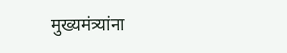मुख्यमंत्र्यांना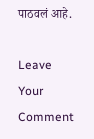पाठवलं आहे.

Leave Your Comment